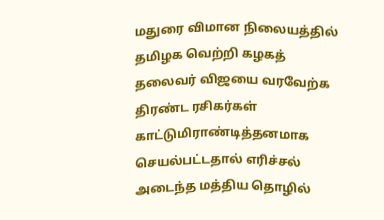மதுரை விமான நிலையத்தில் தமிழக வெற்றி கழகத் தலைவர் விஜயை வரவேற்க திரண்ட ரசிகர்கள் காட்டுமிராண்டித்தனமாக செயல்பட்டதால் எரிச்சல் அடைந்த மத்திய தொழில்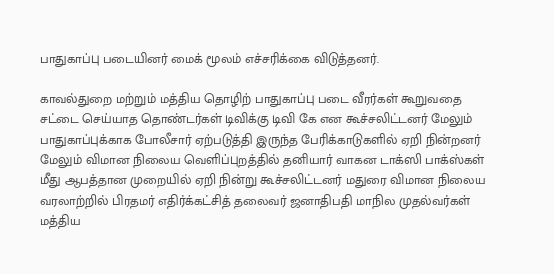பாதுகாப்பு படையினர் மைக் மூலம் எச்சரிக்கை விடுத்தனர்.

காவல்துறை மற்றும் மத்திய தொழிற் பாதுகாப்பு படை வீரர்கள் கூறுவதை சட்டை செய்யாத தொண்டர்கள் டிவிக்கு டிவி கே என கூச்சலிட்டனர் மேலும் பாதுகாப்புக்காக போலீசார் ஏற்படுத்தி இருந்த பேரிக்காடுகளில் ஏறி நின்றனர் மேலும் விமான நிலைய வெளிப்புறத்தில் தனியார் வாகன டாக்ஸி பாக்ஸ்கள் மீது ஆபத்தான முறையில் ஏறி நின்று கூச்சலிட்டனர் மதுரை விமான நிலைய வரலாற்றில் பிரதமர் எதிர்க்கட்சித் தலைவர் ஜனாதிபதி மாநில முதல்வர்கள் மத்திய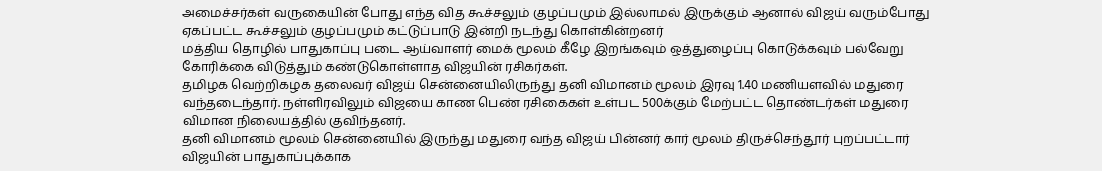அமைச்சர்கள் வருகையின் போது எந்த வித கூச்சலும் குழப்பமும் இல்லாமல் இருக்கும் ஆனால் விஜய் வரும்போது ஏகப்பட்ட கூச்சலும் குழப்பமும் கட்டுப்பாடு இன்றி நடந்து கொள்கின்றனர்
மத்திய தொழில் பாதுகாப்பு படை ஆய்வாளர் மைக் மூலம் கீழே இறங்கவும் ஒத்துழைப்பு கொடுக்கவும் பல்வேறு கோரிக்கை விடுத்தும் கண்டுகொள்ளாத விஜயின் ரசிகர்கள்.
தமிழக வெற்றிகழக தலைவர் விஜய் சென்னையிலிருந்து தனி விமானம் மூலம் இரவு 1.40 மணியளவில் மதுரை வந்தடைந்தார். நள்ளிரவிலும் விஜயை காண பெண் ரசிகைகள் உள்பட 500க்கும் மேற்பட்ட தொண்டர்கள் மதுரை விமான நிலையத்தில் குவிந்தனர்.
தனி விமானம் மூலம் சென்னையில் இருந்து மதுரை வந்த விஜய் பின்னர் கார் மூலம் திருச்செந்தூர் புறப்பட்டார் விஜயின் பாதுகாப்புக்காக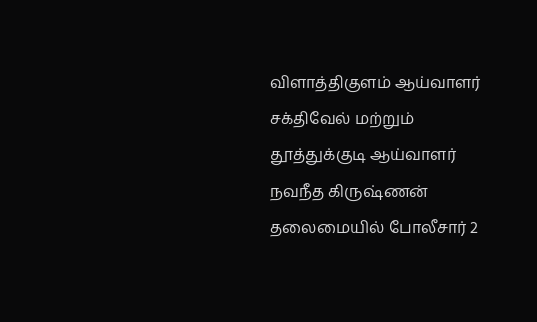விளாத்திகுளம் ஆய்வாளர் சக்திவேல் மற்றும் தூத்துக்குடி ஆய்வாளர் நவநீத கிருஷ்ணன் தலைமையில் போலீசார் 2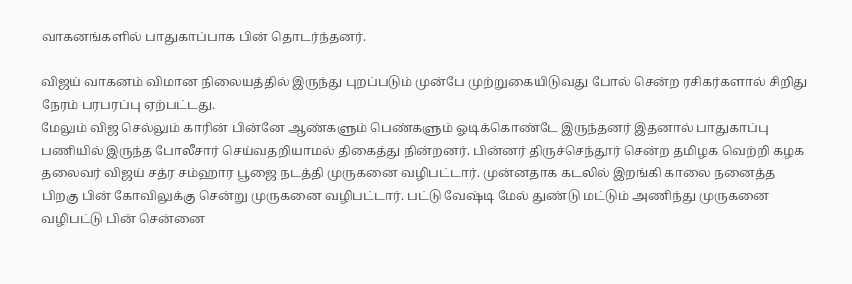வாகனங்களில் பாதுகாப்பாக பின் தொடர்ந்தனர்.

விஜய் வாகனம் விமான நிலையத்தில் இருந்து புறப்படும் முன்பே முற்றுகையிடுவது போல் சென்ற ரசிகர்களால் சிறிது நேரம் பரபரப்பு ஏற்பட்டது.
மேலும் விஜ செல்லும் காரின் பின்னே ஆண்களும் பெண்களும் ஓடிக்கொண்டே இருந்தனர் இதனால் பாதுகாப்பு பணியில் இருந்த போலீசார் செய்வதறியாமல் திகைத்து நின்றனர். பின்னர் திருச்செந்தூர் சென்ற தமிழக வெற்றி கழக தலைவர் விஜய் சத்ர சம்ஹார பூஜை நடத்தி முருகனை வழிபட்டார். முன்னதாக கடலில் இறங்கி காலை நனைத்த பிறகு பின் கோவிலுக்கு சென்று முருகனை வழிபட்டார். பட்டு வேஷ்டி மேல் துண்டு மட்டும் அணிந்து முருகனை வழிபட்டு பின் சென்னை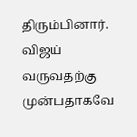திரும்பினார். விஜய் வருவதற்கு முன்பதாகவே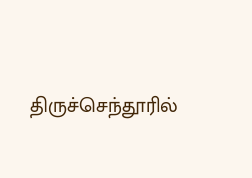திருச்செந்தூரில்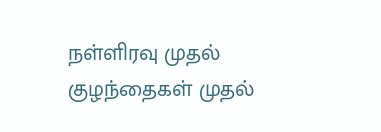நள்ளிரவு முதல் குழந்தைகள் முதல்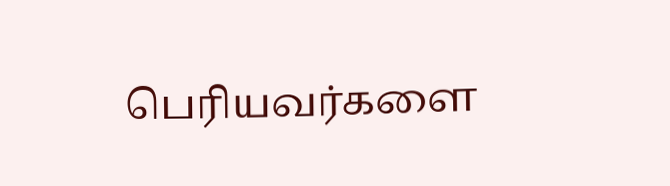பெரியவர்களை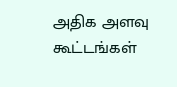அதிக அளவு கூட்டங்கள்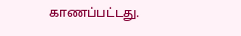காணப்பட்டது.